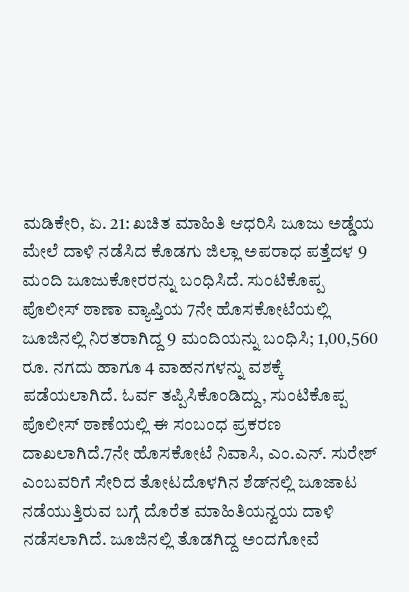ಮಡಿಕೇರಿ, ಏ. 21: ಖಚಿತ ಮಾಹಿತಿ ಆಧರಿಸಿ ಜೂಜು ಅಡ್ಡೆಯ ಮೇಲೆ ದಾಳಿ ನಡೆಸಿದ ಕೊಡಗು ಜಿಲ್ಲಾ ಅಪರಾಧ ಪತ್ತೆದಳ 9 ಮಂದಿ ಜೂಜುಕೋರರನ್ನು ಬಂಧಿಸಿದೆ. ಸುಂಟಿಕೊಪ್ಪ ಪೊಲೀಸ್ ಠಾಣಾ ವ್ಯಾಪ್ತಿಯ 7ನೇ ಹೊಸಕೋಟೆಯಲ್ಲಿ ಜೂಜಿನಲ್ಲಿ ನಿರತರಾಗಿದ್ದ 9 ಮಂದಿಯನ್ನು ಬಂಧಿಸಿ; 1,00,560 ರೂ. ನಗದು ಹಾಗೂ 4 ವಾಹನಗಳನ್ನು ವಶಕ್ಕೆ ಪಡೆಯಲಾಗಿದೆ. ಓರ್ವ ತಪ್ಪಿಸಿಕೊಂಡಿದ್ದು, ಸುಂಟಿಕೊಪ್ಪ ಪೊಲೀಸ್ ಠಾಣೆಯಲ್ಲಿ ಈ ಸಂಬಂಧ ಪ್ರಕರಣ ದಾಖಲಾಗಿದೆ.7ನೇ ಹೊಸಕೋಟೆ ನಿವಾಸಿ, ಎಂ.ಎನ್. ಸುರೇಶ್ ಎಂಬವರಿಗೆ ಸೇರಿದ ತೋಟದೊಳಗಿನ ಶೆಡ್‍ನಲ್ಲಿ ಜೂಜಾಟ ನಡೆಯುತ್ತಿರುವ ಬಗ್ಗೆ ದೊರೆತ ಮಾಹಿತಿಯನ್ವಯ ದಾಳಿ ನಡೆಸಲಾಗಿದೆ. ಜೂಜಿನಲ್ಲಿ ತೊಡಗಿದ್ದ ಅಂದಗೋವೆ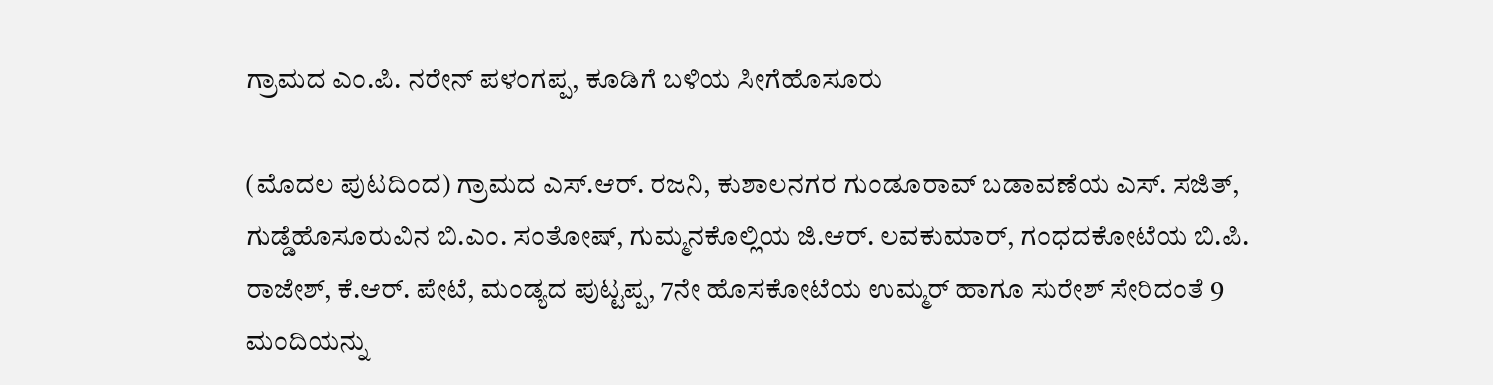ಗ್ರಾಮದ ಎಂ.ಪಿ. ನರೇನ್ ಪಳಂಗಪ್ಪ, ಕೂಡಿಗೆ ಬಳಿಯ ಸೀಗೆಹೊಸೂರು

(ಮೊದಲ ಪುಟದಿಂದ) ಗ್ರಾಮದ ಎಸ್.ಆರ್. ರಜನಿ, ಕುಶಾಲನಗರ ಗುಂಡೂರಾವ್ ಬಡಾವಣೆಯ ಎಸ್. ಸಜಿತ್, ಗುಡ್ಡೆಹೊಸೂರುವಿನ ಬಿ.ಎಂ. ಸಂತೋಷ್, ಗುಮ್ಮನಕೊಲ್ಲಿಯ ಜಿ.ಆರ್. ಲವಕುಮಾರ್, ಗಂಧದಕೋಟೆಯ ಬಿ.ಪಿ. ರಾಜೇಶ್, ಕೆ.ಆರ್. ಪೇಟೆ, ಮಂಡ್ಯದ ಪುಟ್ಟಪ್ಪ, 7ನೇ ಹೊಸಕೋಟೆಯ ಉಮ್ಮರ್ ಹಾಗೂ ಸುರೇಶ್ ಸೇರಿದಂತೆ 9 ಮಂದಿಯನ್ನು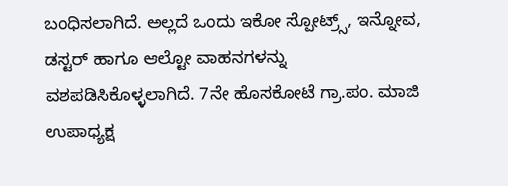ಬಂಧಿಸಲಾಗಿದೆ. ಅಲ್ಲದೆ ಒಂದು ಇಕೋ ಸ್ಪೋಟ್ರ್ಸ್, ಇನ್ನೋವ, ಡಸ್ಟರ್ ಹಾಗೂ ಆಲ್ಟೋ ವಾಹನಗಳನ್ನು ವಶಪಡಿಸಿಕೊಳ್ಳಲಾಗಿದೆ. 7ನೇ ಹೊಸಕೋಟೆ ಗ್ರಾ.ಪಂ. ಮಾಜಿ ಉಪಾಧ್ಯಕ್ಷ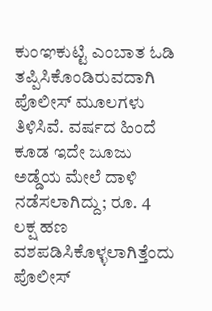ಕುಂಞಕುಟ್ಟಿ ಎಂಬಾತ ಓಡಿ ತಪ್ಪಿಸಿಕೊಂಡಿರುವದಾಗಿ ಪೊಲೀಸ್ ಮೂಲಗಳು ತಿಳಿಸಿವೆ. ವರ್ಷದ ಹಿಂದೆ ಕೂಡ ಇದೇ ಜೂಜು ಅಡ್ಡೆಯ ಮೇಲೆ ದಾಳಿ ನಡೆಸಲಾಗಿದ್ದು; ರೂ. 4 ಲಕ್ಷ ಹಣ ವಶಪಡಿಸಿಕೊಳ್ಳಲಾಗಿತ್ತೆಂದು ಪೊಲೀಸ್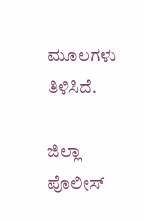ಮೂಲಗಳು ತಿಳಿಸಿದೆ.

ಜಿಲ್ಲಾ ಪೊಲೀಸ್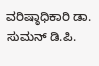ವರಿಷ್ಠಾಧಿಕಾರಿ ಡಾ. ಸುಮನ್ ಡಿ.ಪಿ.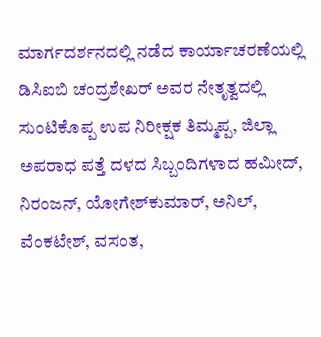ಮಾರ್ಗದರ್ಶನದಲ್ಲಿ ನಡೆದ ಕಾರ್ಯಾಚರಣೆಯಲ್ಲಿ ಡಿಸಿಐಬಿ ಚಂದ್ರಶೇಖರ್ ಅವರ ನೇತೃತ್ವದಲ್ಲಿ ಸುಂಟಿಕೊಪ್ಪ ಉಪ ನಿರೀಕ್ಷಕ ತಿಮ್ಮಪ್ಪ, ಜಿಲ್ಲಾ ಅಪರಾಧ ಪತ್ತೆ ದಳದ ಸಿಬ್ಬಂದಿಗಳಾದ ಹಮೀದ್, ನಿರಂಜನ್, ಯೋಗೇಶ್‍ಕುಮಾರ್, ಅನಿಲ್, ವೆಂಕಟೇಶ್, ವಸಂತ,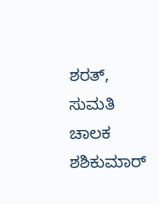ಶರತ್, ಸುಮತಿ ಚಾಲಕ ಶಶಿಕುಮಾರ್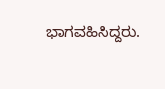ಭಾಗವಹಿಸಿದ್ದರು.